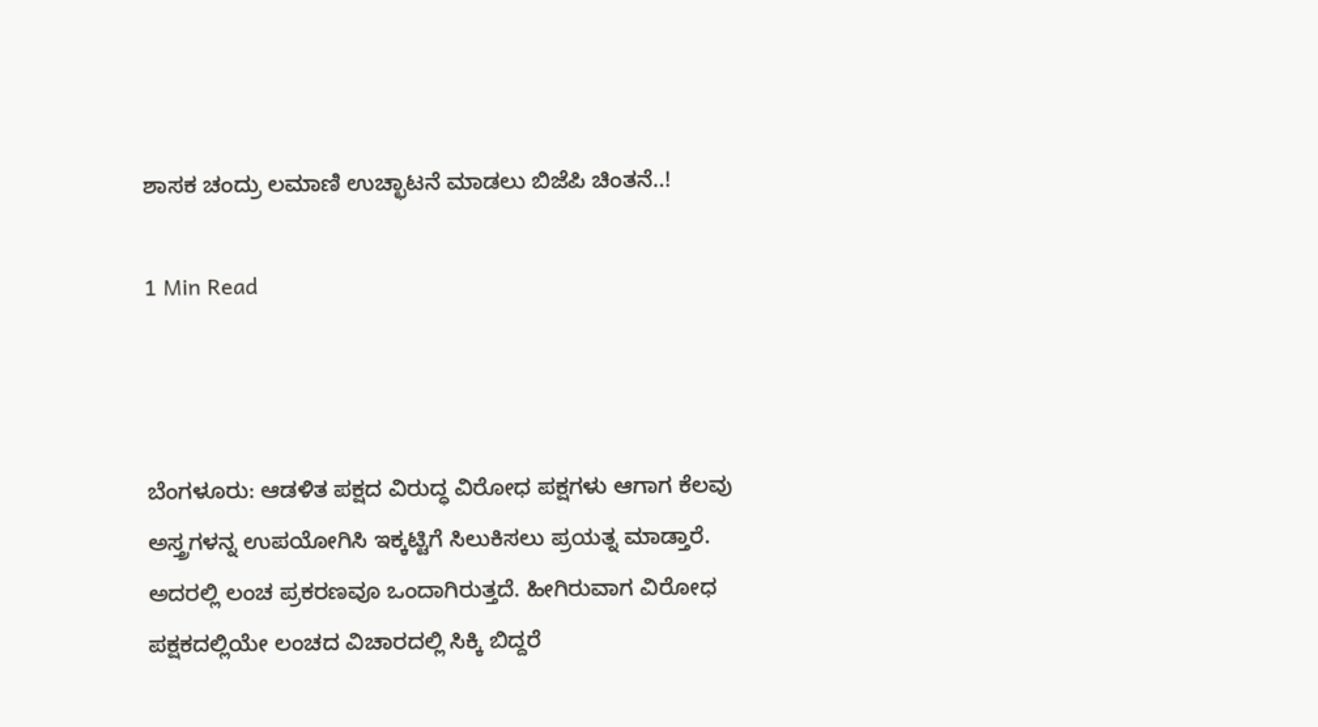ಶಾಸಕ ಚಂದ್ರು ಲಮಾಣಿ ಉಚ್ಛಾಟನೆ ಮಾಡಲು ಬಿಜೆಪಿ ಚಿಂತನೆ..!

1 Min Read



ಬೆಂಗಳೂರು: ಆಡಳಿತ ಪಕ್ಷದ ವಿರುದ್ಧ ವಿರೋಧ ಪಕ್ಷಗಳು ಆಗಾಗ ಕೆಲವು ಅಸ್ತ್ರಗಳನ್ನ ಉಪಯೋಗಿಸಿ ಇಕ್ಕಟ್ಟಿಗೆ ಸಿಲುಕಿಸಲು ಪ್ರಯತ್ನ ಮಾಡ್ತಾರೆ. ಅದರಲ್ಲಿ ಲಂಚ ಪ್ರಕರಣವೂ ಒಂದಾಗಿರುತ್ತದೆ. ಹೀಗಿರುವಾಗ ವಿರೋಧ ಪಕ್ಷಕದಲ್ಲಿಯೇ ಲಂಚದ ವಿಚಾರದಲ್ಲಿ ಸಿಕ್ಕಿ ಬಿದ್ದರೆ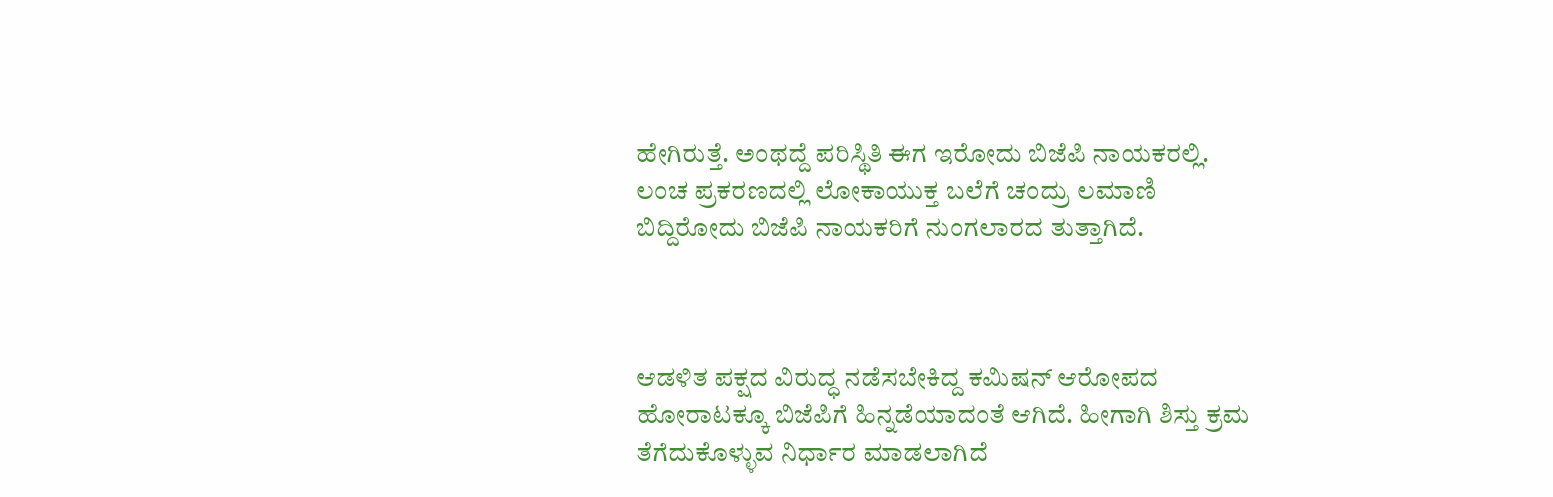ಹೇಗಿರುತ್ತೆ. ಅಂಥದ್ದೆ ಪರಿಸ್ಥಿತಿ ಈಗ ಇರೋದು ಬಿಜೆಪಿ ನಾಯಕರಲ್ಲಿ. ಲಂಚ ಪ್ರಕರಣದಲ್ಲಿ ಲೋಕಾಯುಕ್ತ ಬಲೆಗೆ ಚಂದ್ರು ಲಮಾಣಿ ಬಿದ್ದಿರೋದು ಬಿಜೆಪಿ ನಾಯಕರಿಗೆ ನುಂಗಲಾರದ ತುತ್ತಾಗಿದೆ.



ಆಡಳಿತ ಪಕ್ಷದ ವಿರುದ್ಧ ನಡೆಸಬೇಕಿದ್ದ ಕಮಿಷನ್ ಆರೋಪದ ಹೋರಾಟಕ್ಕೂ ಬಿಜೆಪಿಗೆ ಹಿನ್ನಡೆಯಾದಂತೆ ಆಗಿದೆ. ಹೀಗಾಗಿ ಶಿಸ್ತು ಕ್ರಮ ತೆಗೆದುಕೊಳ್ಳುವ ನಿರ್ಧಾರ ಮಾಡಲಾಗಿದೆ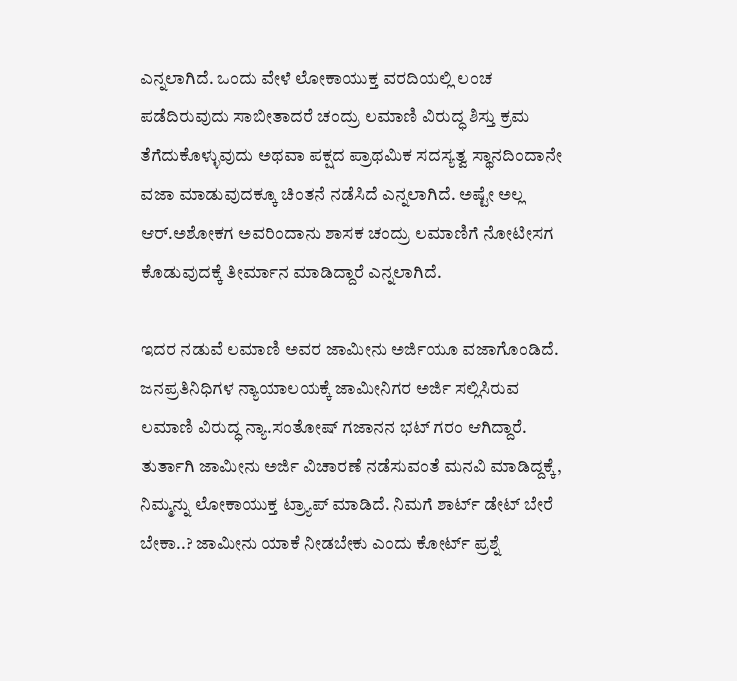ಎನ್ನಲಾಗಿದೆ. ಒಂದು ವೇಳೆ ಲೋಕಾಯುಕ್ತ ವರದಿಯಲ್ಲಿ ಲಂಚ ಪಡೆದಿರುವುದು ಸಾಬೀತಾದರೆ ಚಂದ್ರು ಲಮಾಣಿ ವಿರುದ್ಧ ಶಿಸ್ತು ಕ್ರಮ ತೆಗೆದುಕೊಳ್ಳುವುದು ಅಥವಾ ಪಕ್ಷದ ಪ್ರಾಥಮಿಕ ಸದಸ್ಯತ್ವ ಸ್ಥಾನದಿಂದಾನೇ ವಜಾ ಮಾಡುವುದಕ್ಕೂ ಚಿಂತನೆ ನಡೆಸಿದೆ ಎನ್ನಲಾಗಿದೆ. ಅಷ್ಟೇ ಅಲ್ಲ ಆರ್.ಅಶೋಕಗ ಅವರಿಂದಾನು ಶಾಸಕ ಚಂದ್ರು ಲಮಾಣಿಗೆ ನೋಟೀಸಗ ಕೊಡುವುದಕ್ಕೆ ತೀರ್ಮಾನ ಮಾಡಿದ್ದಾರೆ ಎನ್ನಲಾಗಿದೆ.

ಇದರ ನಡುವೆ ಲಮಾಣಿ ಅವರ ಜಾಮೀನು ಅರ್ಜಿಯೂ ವಜಾಗೊಂಡಿದೆ. ಜನಪ್ರತಿನಿಧಿಗಳ ನ್ಯಾಯಾಲಯಕ್ಕೆ ಜಾಮೀನಿಗರ ಅರ್ಜಿ ಸಲ್ಲಿಸಿರುವ ಲಮಾಣಿ ವಿರುದ್ಧ ನ್ಯಾ.ಸಂತೋಷ್ ಗಜಾನನ ಭಟ್ ಗರಂ ಆಗಿದ್ದಾರೆ. ತುರ್ತಾಗಿ ಜಾಮೀನು ಅರ್ಜಿ ವಿಚಾರಣೆ ನಡೆಸುವಂತೆ ಮನವಿ ಮಾಡಿದ್ದಕ್ಕೆ, ನಿಮ್ಮನ್ನು ಲೋಕಾಯುಕ್ತ ಟ್ರ್ಯಾಪ್ ಮಾಡಿದೆ. ನಿಮಗೆ ಶಾರ್ಟ್ ಡೇಟ್ ಬೇರೆ ಬೇಕಾ..? ಜಾಮೀನು ಯಾಕೆ ನೀಡಬೇಕು ಎಂದು ಕೋರ್ಟ್ ಪ್ರಶ್ನೆ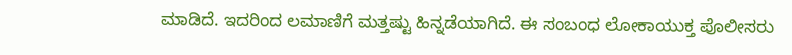ಮಾಡಿದೆ. ಇದರಿಂದ ಲಮಾಣಿಗೆ ಮತ್ತಷ್ಟು ಹಿನ್ನಡೆಯಾಗಿದೆ. ಈ ಸಂಬಂಧ ಲೋಕಾಯುಕ್ತ ಪೊಲೀಸರು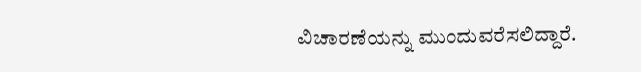ವಿಚಾರಣೆಯನ್ನು ಮುಂದುವರೆಸಲಿದ್ದಾರೆ.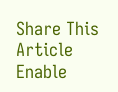Share This Article
Enable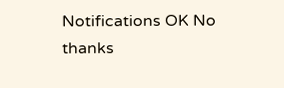Notifications OK No thanks